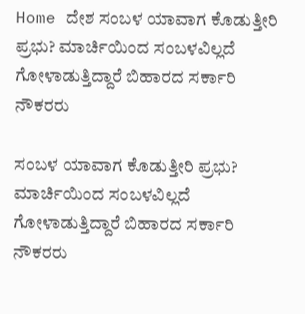Home ದೇಶ ಸಂಬಳ ಯಾವಾಗ ಕೊಡುತ್ತೀರಿ ಪ್ರಭು? ಮಾರ್ಚಿಯಿಂದ ಸಂಬಳವಿಲ್ಲದೆ ಗೋಳಾಡುತ್ತಿದ್ದಾರೆ ಬಿಹಾರದ ಸರ್ಕಾರಿ ನೌಕರರು

ಸಂಬಳ ಯಾವಾಗ ಕೊಡುತ್ತೀರಿ ಪ್ರಭು? ಮಾರ್ಚಿಯಿಂದ ಸಂಬಳವಿಲ್ಲದೆ ಗೋಳಾಡುತ್ತಿದ್ದಾರೆ ಬಿಹಾರದ ಸರ್ಕಾರಿ ನೌಕರರು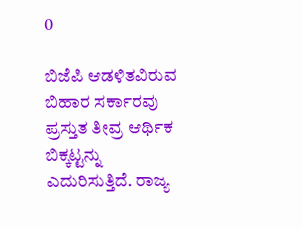0

ಬಿಜೆಪಿ ಆಡಳಿತವಿರುವ ಬಿಹಾರ ಸರ್ಕಾರವು ಪ್ರಸ್ತುತ ತೀವ್ರ ಆರ್ಥಿಕ ಬಿಕ್ಕಟ್ಟನ್ನು ಎದುರಿಸುತ್ತಿದೆ. ರಾಜ್ಯ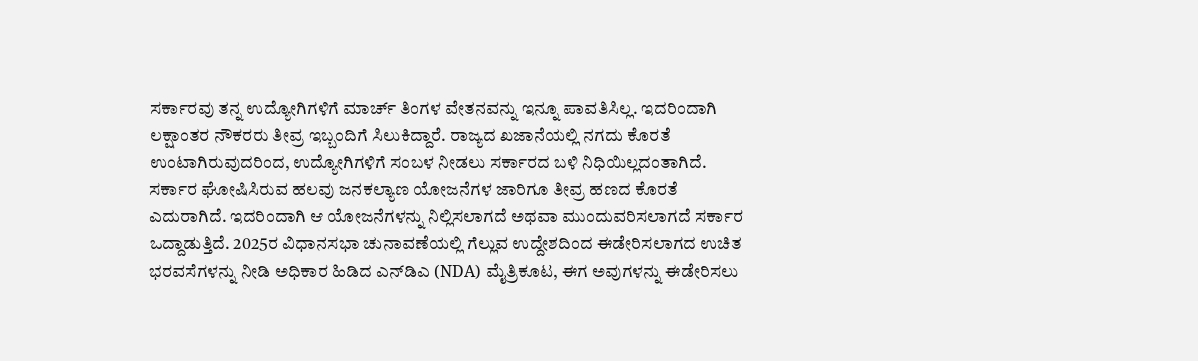ಸರ್ಕಾರವು ತನ್ನ ಉದ್ಯೋಗಿಗಳಿಗೆ ಮಾರ್ಚ್ ತಿಂಗಳ ವೇತನವನ್ನು ಇನ್ನೂ ಪಾವತಿಸಿಲ್ಲ. ಇದರಿಂದಾಗಿ ಲಕ್ಷಾಂತರ ನೌಕರರು ತೀವ್ರ ಇಬ್ಬಂದಿಗೆ ಸಿಲುಕಿದ್ದಾರೆ. ರಾಜ್ಯದ ಖಜಾನೆಯಲ್ಲಿ ನಗದು ಕೊರತೆ ಉಂಟಾಗಿರುವುದರಿಂದ, ಉದ್ಯೋಗಿಗಳಿಗೆ ಸಂಬಳ ನೀಡಲು ಸರ್ಕಾರದ ಬಳಿ ನಿಧಿಯಿಲ್ಲದಂತಾಗಿದೆ. ಸರ್ಕಾರ ಘೋಷಿಸಿರುವ ಹಲವು ಜನಕಲ್ಯಾಣ ಯೋಜನೆಗಳ ಜಾರಿಗೂ ತೀವ್ರ ಹಣದ ಕೊರತೆ ಎದುರಾಗಿದೆ. ಇದರಿಂದಾಗಿ ಆ ಯೋಜನೆಗಳನ್ನು ನಿಲ್ಲಿಸಲಾಗದೆ ಅಥವಾ ಮುಂದುವರಿಸಲಾಗದೆ ಸರ್ಕಾರ ಒದ್ದಾಡುತ್ತಿದೆ. 2025ರ ವಿಧಾನಸಭಾ ಚುನಾವಣೆಯಲ್ಲಿ ಗೆಲ್ಲುವ ಉದ್ದೇಶದಿಂದ ಈಡೇರಿಸಲಾಗದ ಉಚಿತ ಭರವಸೆಗಳನ್ನು ನೀಡಿ ಅಧಿಕಾರ ಹಿಡಿದ ಎನ್‌ಡಿಎ (NDA) ಮೈತ್ರಿಕೂಟ, ಈಗ ಅವುಗಳನ್ನು ಈಡೇರಿಸಲು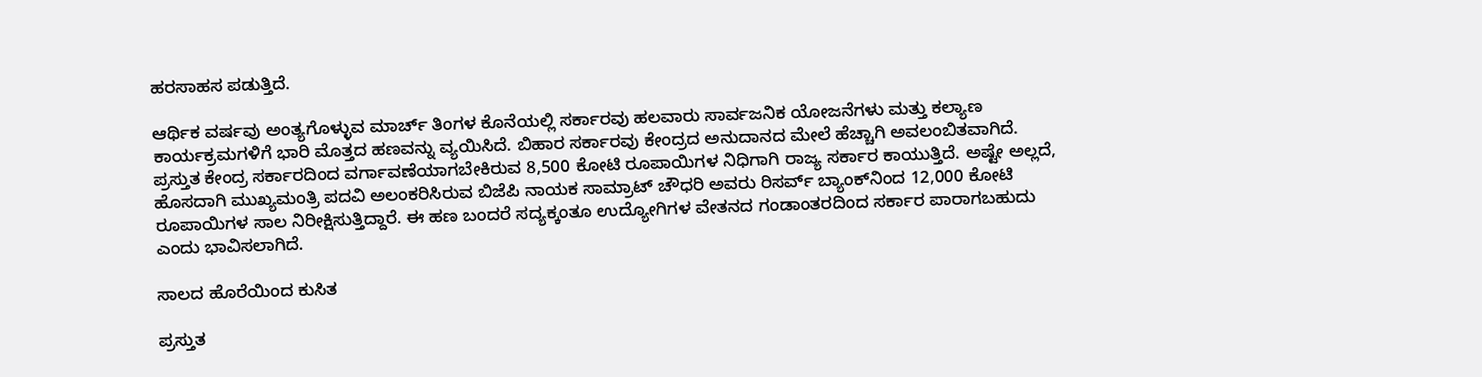ಹರಸಾಹಸ ಪಡುತ್ತಿದೆ.

ಆರ್ಥಿಕ ವರ್ಷವು ಅಂತ್ಯಗೊಳ್ಳುವ ಮಾರ್ಚ್ ತಿಂಗಳ ಕೊನೆಯಲ್ಲಿ ಸರ್ಕಾರವು ಹಲವಾರು ಸಾರ್ವಜನಿಕ ಯೋಜನೆಗಳು ಮತ್ತು ಕಲ್ಯಾಣ ಕಾರ್ಯಕ್ರಮಗಳಿಗೆ ಭಾರಿ ಮೊತ್ತದ ಹಣವನ್ನು ವ್ಯಯಿಸಿದೆ. ಬಿಹಾರ ಸರ್ಕಾರವು ಕೇಂದ್ರದ ಅನುದಾನದ ಮೇಲೆ ಹೆಚ್ಚಾಗಿ ಅವಲಂಬಿತವಾಗಿದೆ. ಪ್ರಸ್ತುತ ಕೇಂದ್ರ ಸರ್ಕಾರದಿಂದ ವರ್ಗಾವಣೆಯಾಗಬೇಕಿರುವ 8,500 ಕೋಟಿ ರೂಪಾಯಿಗಳ ನಿಧಿಗಾಗಿ ರಾಜ್ಯ ಸರ್ಕಾರ ಕಾಯುತ್ತಿದೆ. ಅಷ್ಟೇ ಅಲ್ಲದೆ, ಹೊಸದಾಗಿ ಮುಖ್ಯಮಂತ್ರಿ ಪದವಿ ಅಲಂಕರಿಸಿರುವ ಬಿಜೆಪಿ ನಾಯಕ ಸಾಮ್ರಾಟ್ ಚೌಧರಿ ಅವರು ರಿಸರ್ವ್ ಬ್ಯಾಂಕ್‌ನಿಂದ 12,000 ಕೋಟಿ ರೂಪಾಯಿಗಳ ಸಾಲ ನಿರೀಕ್ಷಿಸುತ್ತಿದ್ದಾರೆ. ಈ ಹಣ ಬಂದರೆ ಸದ್ಯಕ್ಕಂತೂ ಉದ್ಯೋಗಿಗಳ ವೇತನದ ಗಂಡಾಂತರದಿಂದ ಸರ್ಕಾರ ಪಾರಾಗಬಹುದು ಎಂದು ಭಾವಿಸಲಾಗಿದೆ.

ಸಾಲದ ಹೊರೆಯಿಂದ ಕುಸಿತ

ಪ್ರಸ್ತುತ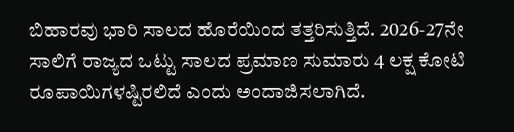ಬಿಹಾರವು ಭಾರಿ ಸಾಲದ ಹೊರೆಯಿಂದ ತತ್ತರಿಸುತ್ತಿದೆ. 2026-27ನೇ ಸಾಲಿಗೆ ರಾಜ್ಯದ ಒಟ್ಟು ಸಾಲದ ಪ್ರಮಾಣ ಸುಮಾರು 4 ಲಕ್ಷ ಕೋಟಿ ರೂಪಾಯಿಗಳಷ್ಟಿರಲಿದೆ ಎಂದು ಅಂದಾಜಿಸಲಾಗಿದೆ.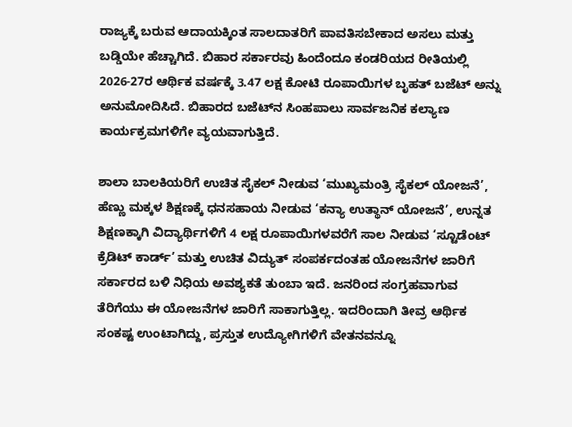ರಾಜ್ಯಕ್ಕೆ ಬರುವ ಆದಾಯಕ್ಕಿಂತ ಸಾಲದಾತರಿಗೆ ಪಾವತಿಸಬೇಕಾದ ಅಸಲು ಮತ್ತು ಬಡ್ಡಿಯೇ ಹೆಚ್ಚಾಗಿದೆ. ಬಿಹಾರ ಸರ್ಕಾರವು ಹಿಂದೆಂದೂ ಕಂಡರಿಯದ ರೀತಿಯಲ್ಲಿ 2026-27ರ ಆರ್ಥಿಕ ವರ್ಷಕ್ಕೆ 3.47 ಲಕ್ಷ ಕೋಟಿ ರೂಪಾಯಿಗಳ ಬೃಹತ್ ಬಜೆಟ್ ಅನ್ನು ಅನುಮೋದಿಸಿದೆ. ಬಿಹಾರದ ಬಜೆಟ್‌ನ ಸಿಂಹಪಾಲು ಸಾರ್ವಜನಿಕ ಕಲ್ಯಾಣ ಕಾರ್ಯಕ್ರಮಗಳಿಗೇ ವ್ಯಯವಾಗುತ್ತಿದೆ.

ಶಾಲಾ ಬಾಲಕಿಯರಿಗೆ ಉಚಿತ ಸೈಕಲ್ ನೀಡುವ ‘ಮುಖ್ಯಮಂತ್ರಿ ಸೈಕಲ್ ಯೋಜನೆ’, ಹೆಣ್ಣು ಮಕ್ಕಳ ಶಿಕ್ಷಣಕ್ಕೆ ಧನಸಹಾಯ ನೀಡುವ ‘ಕನ್ಯಾ ಉತ್ಥಾನ್ ಯೋಜನೆ’, ಉನ್ನತ ಶಿಕ್ಷಣಕ್ಕಾಗಿ ವಿದ್ಯಾರ್ಥಿಗಳಿಗೆ 4 ಲಕ್ಷ ರೂಪಾಯಿಗಳವರೆಗೆ ಸಾಲ ನೀಡುವ ‘ಸ್ಟೂಡೆಂಟ್ ಕ್ರೆಡಿಟ್ ಕಾರ್ಡ್’ ಮತ್ತು ಉಚಿತ ವಿದ್ಯುತ್ ಸಂಪರ್ಕದಂತಹ ಯೋಜನೆಗಳ ಜಾರಿಗೆ ಸರ್ಕಾರದ ಬಳಿ ನಿಧಿಯ ಅವಶ್ಯಕತೆ ತುಂಬಾ ಇದೆ. ಜನರಿಂದ ಸಂಗ್ರಹವಾಗುವ ತೆರಿಗೆಯು ಈ ಯೋಜನೆಗಳ ಜಾರಿಗೆ ಸಾಕಾಗುತ್ತಿಲ್ಲ. ಇದರಿಂದಾಗಿ ತೀವ್ರ ಆರ್ಥಿಕ ಸಂಕಷ್ಟ ಉಂಟಾಗಿದ್ದು, ಪ್ರಸ್ತುತ ಉದ್ಯೋಗಿಗಳಿಗೆ ವೇತನವನ್ನೂ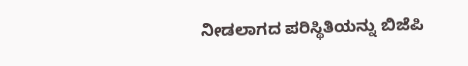ನೀಡಲಾಗದ ಪರಿಸ್ಥಿತಿಯನ್ನು ಬಿಜೆಪಿ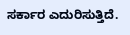ಸರ್ಕಾರ ಎದುರಿಸುತ್ತಿದೆ.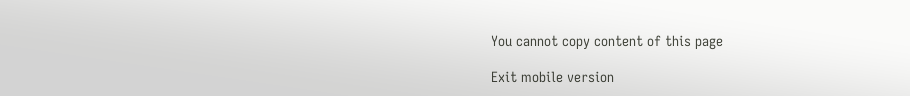You cannot copy content of this page

Exit mobile version